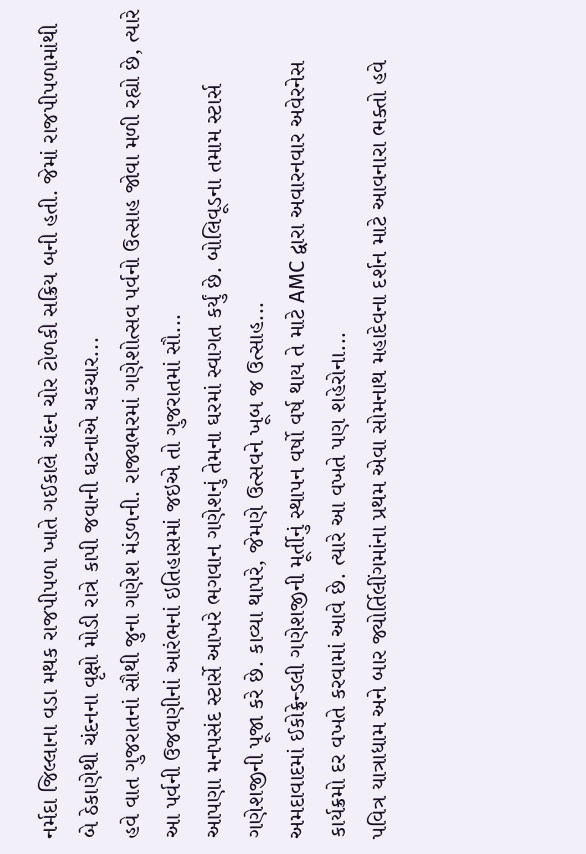નર્મદા જિલ્લાના વડા મથક રાજપીપળા ખાતે ગઈકાલે ચંદન ચોર ટોળકી સક્રિય બની હતી. જેમાં રાજપીપળામાંથી બે ઠેકાણેથી ચંદનના વૃક્ષો મોડી રાત્રે કાપી જવાની ઘટનાએ ચકચાર...
હવે વાત ગુજરાતનાં સૌથી જુના ગણેશ મંડળની. રાજ્યભરમાં ગણેશોત્સવ પર્વનો ઉત્સાહ જોવા મળી રહ્યો છે, ત્યારે આ પર્વની ઉજવણીનાં આરંભનાં ઇતિહાસમાં જઇએ તો ગુજરાતમાં સૌ...
આપણા મનપસંદ સ્ટાર્સે આખરે ભગવાન ગણેશનું તેમના ઘરમાં સ્વાગત કર્યું છે. બોલિવૂડના તમામ સ્ટાર્સ ગણેશજીની પૂજા કરે છે. કાવ્યા થાપરે, જેમણે ઉત્સવને ખૂબ જ ઉત્સાહ...
અમદાવાદમાં ઈકોફ્રેન્ડલી ગણેશજીની મૂર્તીનું સ્થાપન વર્ષો વર્ષ થાય તે માટે AMC દ્વારા અવારનવાર અવેરનેસ કાર્યક્રમો દર વખતે કરવામાં આવે છે. ત્યારે આ વખતે પણ શહેરોના...
પવિત્ર યાત્રાધામ અને બાર જ્યોર્તિલીંગમાંના પ્રથમ એવા સોમનાથ મહાદેવના દર્શન માટે આવનારા ભક્તો હવે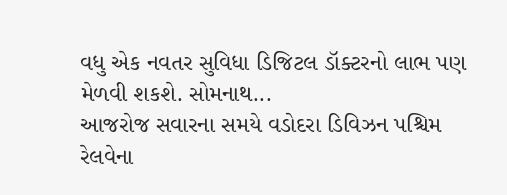વધુ એક નવતર સુવિધા ડિજિટલ ડૉક્ટરનો લાભ પણ મેળવી શકશે. સોમનાથ...
આજરોજ સવારના સમયે વડોદરા ડિવિઝન પશ્ચિમ રેલવેના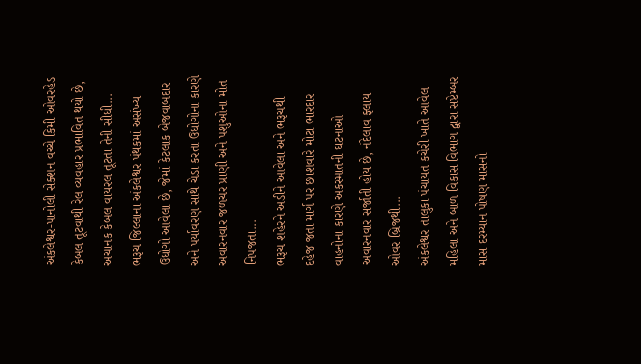અંકલેશ્વર-પાનોલી સેક્શન વચ્ચે કિમી ઓવરહેડ કેબલ તૂટવાથી રેલ વ્યવહાર પ્રભાવિત થયો છે, અચાનક કેબલ વાયરલ તૂટતા તેની સીધી...
ભરૂચ જિલ્લાના અંકલેશ્વર પંથકમાં અસંખ્ય ઉધોગો આવેલા છે, જેમાં કેટલાક બેજવાબદાર અને પર્યાવરણ સાથે ચેડા કરતા ઉધોગોના કારણે અવારનવાર જળચર પ્રાણી અને પશુઓના મોત નિપજતા...
ભરૂચ શહેરને અડીને આવેલા અને ભરૂચથી દહેજ જતા માર્ગ પર છાશવારે મોટા ભારદાર વાહનોના કારણે અકસ્માતની ઘટનાઓ અવારનવાર સર્જાતી હોય છે, નંદેલાવ ફ્લાય ઓવર બ્રિજથી...
અંકલેશ્વર તાલુકા પંચાયત કચેરી ખાતે આવેલ મહિલા અને બાળ વિકાસ વિભાગ દ્વારા સપ્ટેમ્બર માસ દરમ્યાન પોષણ માસનો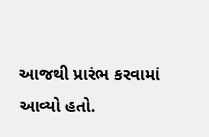આજથી પ્રારંભ કરવામાં આવ્યો હતો.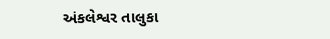અંકલેશ્વર તાલુકા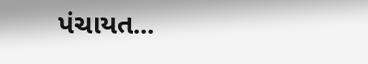પંચાયત...